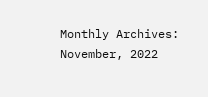Monthly Archives: November, 2022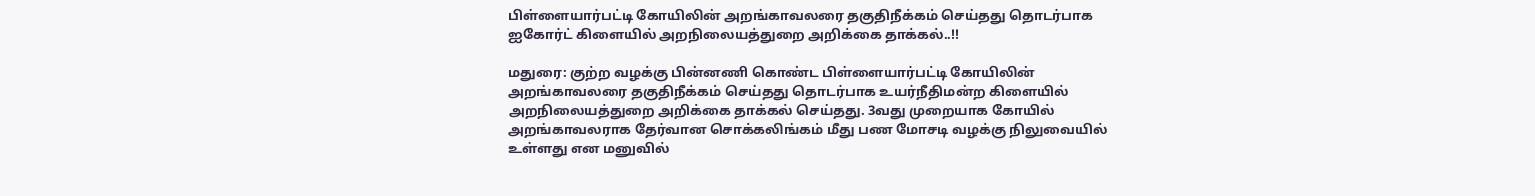பிள்ளையார்பட்டி கோயிலின் அறங்காவலரை தகுதிநீக்கம் செய்தது தொடர்பாக ஐகோர்ட் கிளையில் அறநிலையத்துறை அறிக்கை தாக்கல்..!!

மதுரை: குற்ற வழக்கு பின்னணி கொண்ட பிள்ளையார்பட்டி கோயிலின் அறங்காவலரை தகுதிநீக்கம் செய்தது தொடர்பாக உயர்நீதிமன்ற கிளையில் அறநிலையத்துறை அறிக்கை தாக்கல் செய்தது. 3வது முறையாக கோயில் அறங்காவலராக தேர்வான சொக்கலிங்கம் மீது பண மோசடி வழக்கு நிலுவையில் உள்ளது என மனுவில்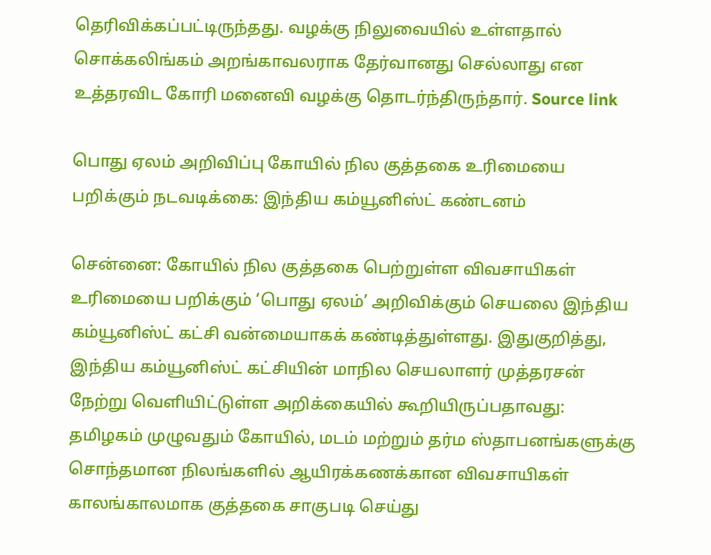தெரிவிக்கப்பட்டிருந்தது. வழக்கு நிலுவையில் உள்ளதால் சொக்கலிங்கம் அறங்காவலராக தேர்வானது செல்லாது என உத்தரவிட கோரி மனைவி வழக்கு தொடர்ந்திருந்தார். Source link

பொது ஏலம் அறிவிப்பு கோயில் நில குத்தகை உரிமையை பறிக்கும் நடவடிக்கை: இந்திய கம்யூனிஸ்ட் கண்டனம்

சென்னை: கோயில் நில குத்தகை பெற்றுள்ள விவசாயிகள் உரிமையை பறிக்கும் ‘பொது ஏலம்’ அறிவிக்கும் செயலை இந்திய கம்யூனிஸ்ட் கட்சி வன்மையாகக் கண்டித்துள்ளது. இதுகுறித்து, இந்திய கம்யூனிஸ்ட் கட்சியின் மாநில செயலாளர் முத்தரசன் நேற்று வெளியிட்டுள்ள அறிக்கையில் கூறியிருப்பதாவது: தமிழகம் முழுவதும் கோயில், மடம் மற்றும் தர்ம ஸ்தாபனங்களுக்கு சொந்தமான நிலங்களில் ஆயிரக்கணக்கான விவசாயிகள் காலங்காலமாக குத்தகை சாகுபடி செய்து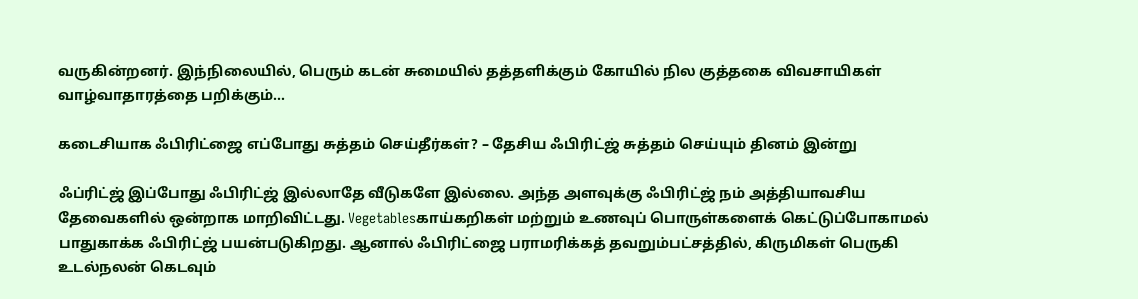வருகின்றனர். இந்நிலையில், பெரும் கடன் சுமையில் தத்தளிக்கும் கோயில் நில குத்தகை விவசாயிகள் வாழ்வாதாரத்தை பறிக்கும்…

கடைசியாக ஃபிரிட்ஜை எப்போது சுத்தம் செய்தீர்கள்? – தேசிய ஃபிரிட்ஜ் சுத்தம் செய்யும் தினம் இன்று

ஃப்ரிட்ஜ் இப்போது ஃபிரிட்ஜ் இல்லாதே வீடுகளே இல்லை. அந்த அளவுக்கு ஃபிரிட்ஜ் நம் அத்தியாவசிய தேவைகளில் ஒன்றாக மாறிவிட்டது. Vegetablesகாய்கறிகள் மற்றும் உணவுப் பொருள்களைக் கெட்டுப்போகாமல் பாதுகாக்க ஃபிரிட்ஜ் பயன்படுகிறது. ஆனால் ஃபிரிட்ஜை பராமரிக்கத் தவறும்பட்சத்தில், கிருமிகள் பெருகி உடல்நலன் கெடவும்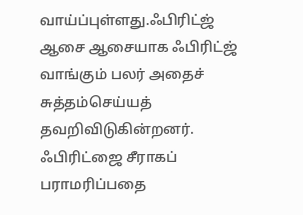வாய்ப்புள்ளது.ஃபிரிட்ஜ் ஆசை ஆசையாக ஃபிரிட்ஜ் வாங்கும் பலர் அதைச் சுத்தம்செய்யத் தவறிவிடுகின்றனர். ஃபிரிட்ஜை சீராகப் பராமரிப்பதை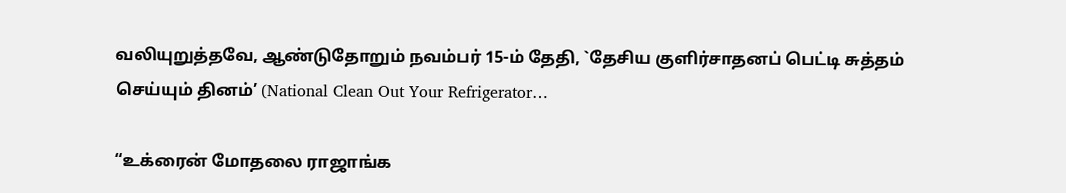வலியுறுத்தவே, ஆண்டுதோறும் நவம்பர் 15-ம் தேதி, `தேசிய குளிர்சாதனப் பெட்டி சுத்தம் செய்யும் தினம்’ (National Clean Out Your Refrigerator…

“உக்ரைன் மோதலை ராஜாங்க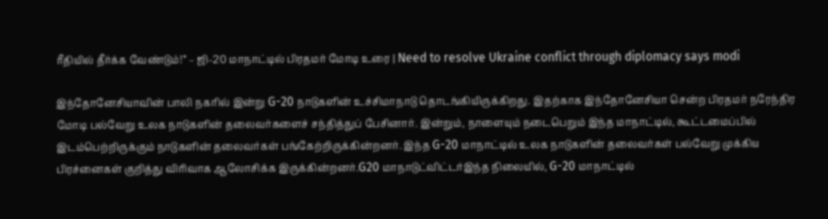ரீதியில் தீர்க்க வேண்டும்!” – ஜி-20 மாநாட்டில் பிரதமர் மோடி உரை | Need to resolve Ukraine conflict through diplomacy says modi

இந்தோனேசியாவின் பாலி நகரில் இன்று G-20 நாடுகளின் உச்சிமாநாடு தொடங்கியிருக்கிறது. இதற்காக இந்தோனேசியா சென்ற பிரதமர் நரேந்திர மோடி பல்வேறு உலக நாடுகளின் தலைவர்களைச் சந்தித்துப் பேசினார். இன்றும், நாளையும் நடைபெறும் இந்த மாநாட்டில், கூட்டமைப்பில் இடம்பெற்றிருக்கும் நாடுகளின் தலைவர்கள் பங்கேற்றிருக்கின்றனர். இந்த G-20 மாநாட்டில் உலக நாடுகளின் தலைவர்கள் பல்வேறு முக்கிய பிரச்னைகள் குறித்து விரிவாக ஆலோசிக்க இருக்கின்றனர்.G20 மாநாடுட்விட்டர்இந்த நிலையில், G-20 மாநாட்டில்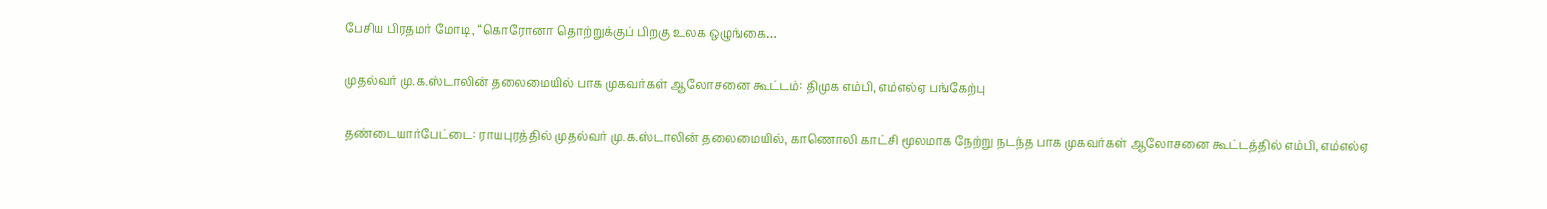பேசிய பிரதமர் மோடி, “கொரோனா தொற்றுக்குப் பிறகு உலக ஒழுங்கை…

முதல்வர் மு.க.ஸ்டாலின் தலைமையில் பாக முகவர்கள் ஆலோசனை கூட்டம்: திமுக எம்பி, எம்எல்ஏ பங்கேற்பு

தண்டையார்பேட்டை: ராயபுரத்தில் முதல்வர் மு.க.ஸ்டாலின் தலைமையில், காணொலி காட்சி மூலமாக நேற்று நடந்த பாக முகவர்கள் ஆலோசனை கூட்டத்தில் எம்பி, எம்எல்ஏ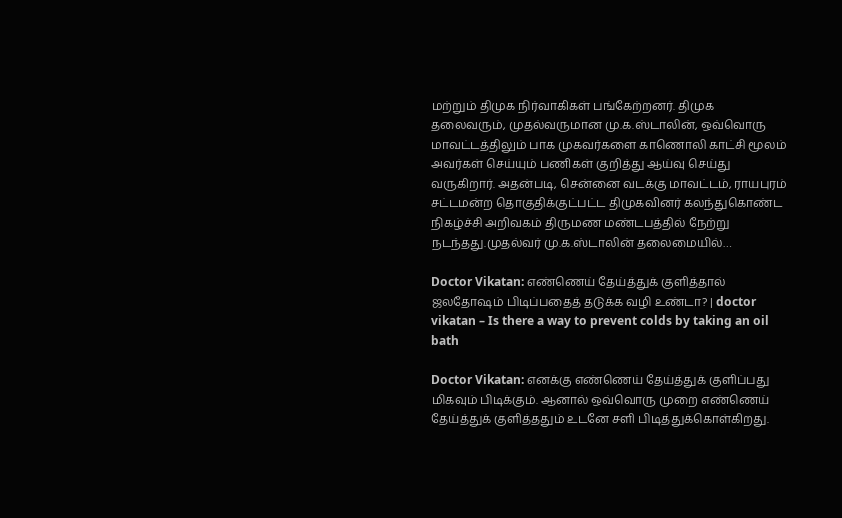மற்றும் திமுக நிர்வாகிகள் பங்கேற்றனர். திமுக தலைவரும், முதல்வருமான மு.க.ஸ்டாலின், ஒவ்வொரு மாவட்டத்திலும் பாக முகவர்களை காணொலி காட்சி மூலம் அவர்கள் செய்யும் பணிகள் குறித்து ஆய்வு செய்து வருகிறார். அதன்படி, சென்னை வடக்கு மாவட்டம், ராயபுரம் சட்டமன்ற தொகுதிக்குட்பட்ட திமுகவினர் கலந்துகொண்ட நிகழ்ச்சி அறிவகம் திருமண மண்டபத்தில் நேற்று நடந்தது.முதல்வர் மு.க.ஸ்டாலின் தலைமையில்…

Doctor Vikatan: எண்ணெய் தேய்த்துக் குளித்தால் ஜலதோஷம் பிடிப்பதைத் தடுக்க வழி உண்டா? | doctor vikatan – Is there a way to prevent colds by taking an oil bath

Doctor Vikatan: எனக்கு எண்ணெய் தேய்த்துக் குளிப்பது மிகவும் பிடிக்கும். ஆனால் ஒவ்வொரு முறை எண்ணெய் தேய்த்துக் குளித்ததும் உடனே சளி பிடித்துக்கொள்கிறது.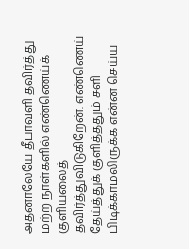அதனாலேயே தீபாவளி தவிர்த்து மற்ற நாள்களில் எண்ணெய்க் குளியலைத் தவிர்த்துவிடுகிறேன். எண்ணெய் தேய்த்துக் குளித்ததும் சளி பிடிக்காமலிருக்க என்ன செய்ய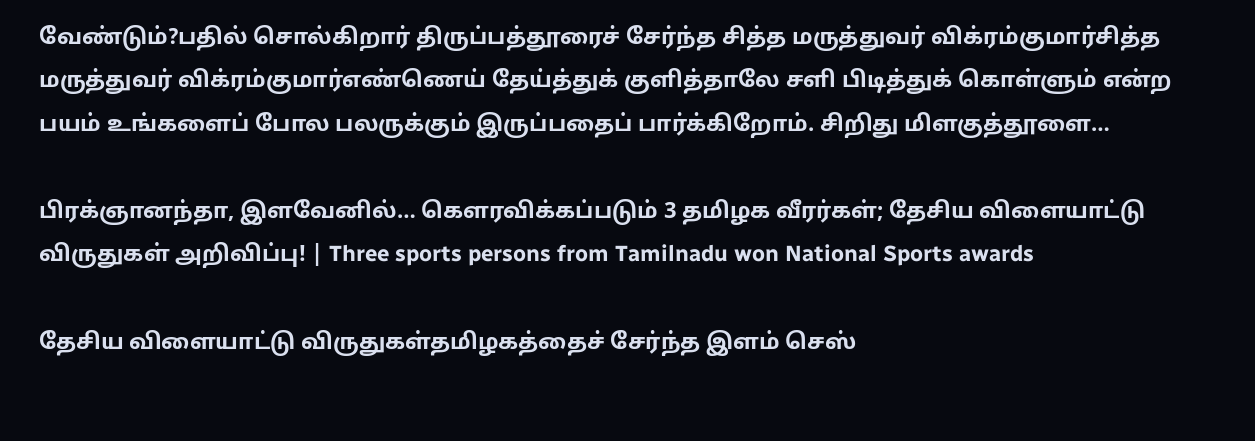வேண்டும்?பதில் சொல்கிறார் திருப்பத்தூரைச் சேர்ந்த சித்த மருத்துவர் விக்ரம்குமார்சித்த மருத்துவர் விக்ரம்குமார்எண்ணெய் தேய்த்துக் குளித்தாலே சளி பிடித்துக் கொள்ளும் என்ற பயம் உங்களைப் போல பலருக்கும் இருப்பதைப் பார்க்கிறோம். சிறிது மிளகுத்தூளை…

பிரக்ஞானந்தா, இளவேனில்… கௌரவிக்கப்படும் 3 தமிழக வீரர்கள்; தேசிய விளையாட்டு விருதுகள் அறிவிப்பு! | Three sports persons from Tamilnadu won National Sports awards

தேசிய விளையாட்டு விருதுகள்தமிழகத்தைச் சேர்ந்த இளம் செஸ்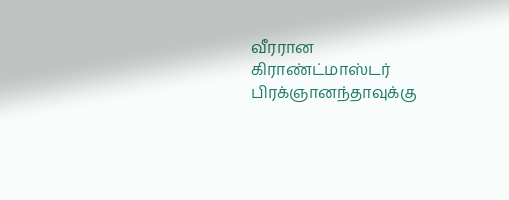வீரரான கிராண்ட்மாஸ்டர் பிரக்ஞானந்தாவுக்கு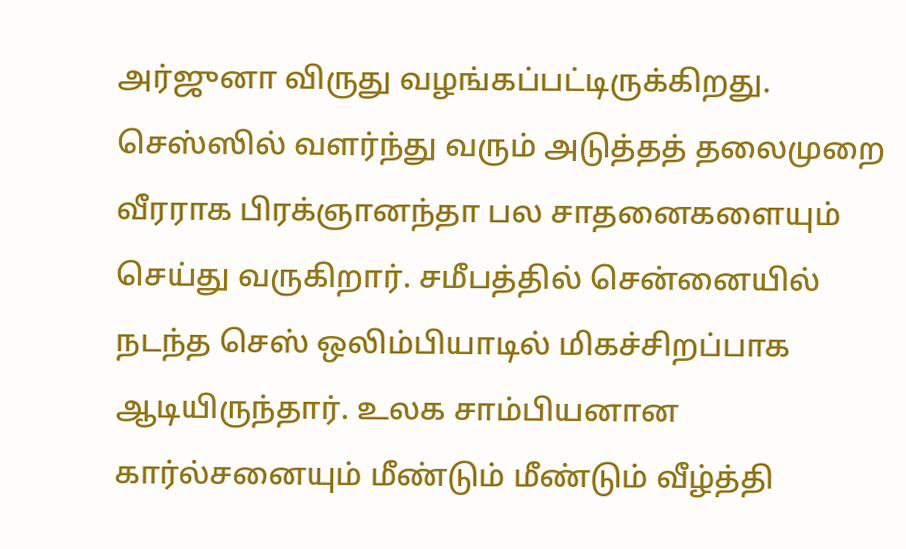அர்ஜுனா விருது வழங்கப்பட்டிருக்கிறது. செஸ்ஸில் வளர்ந்து வரும் அடுத்தத் தலைமுறை வீரராக பிரக்ஞானந்தா பல சாதனைகளையும் செய்து வருகிறார். சமீபத்தில் சென்னையில் நடந்த செஸ் ஒலிம்பியாடில் மிகச்சிறப்பாக ஆடியிருந்தார். உலக சாம்பியனான கார்ல்சனையும் மீண்டும் மீண்டும் வீழ்த்தி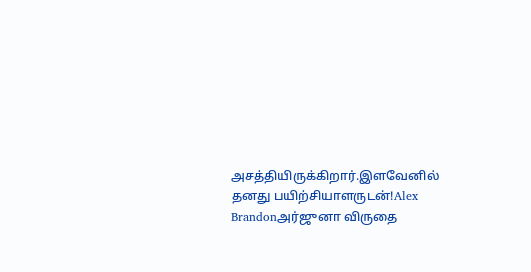அசத்தியிருக்கிறார்.இளவேனில் தனது பயிற்சியாளருடன்!Alex Brandonஅர்ஜுனா விருதை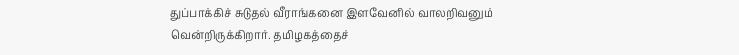துப்பாக்கிச் சுடுதல் வீராங்கனை இளவேனில் வாலறிவனும் வென்றிருக்கிறார். தமிழகத்தைச்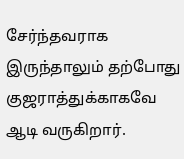சேர்ந்தவராக இருந்தாலும் தற்போது குஜராத்துக்காகவே ஆடி வருகிறார்.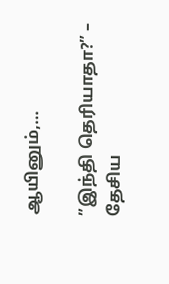ஆயினும்,…

”இந்தி தெரியாதா?” – தேசிய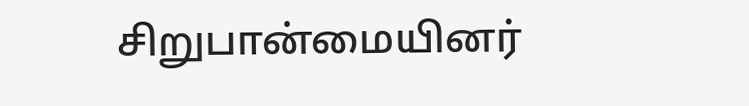சிறுபான்மையினர்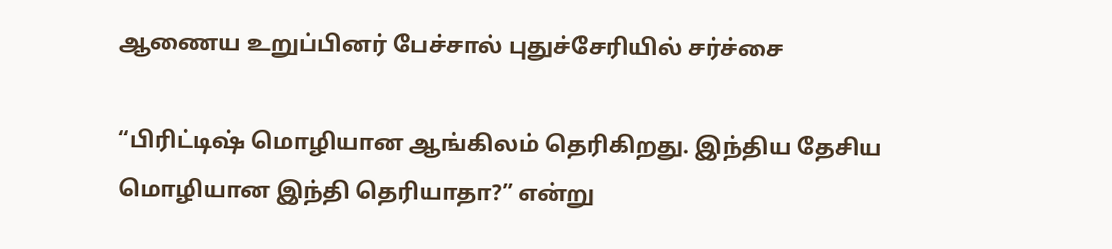ஆணைய உறுப்பினர் பேச்சால் புதுச்சேரியில் சர்ச்சை

“பிரிட்டிஷ் மொழியான ஆங்கிலம் தெரிகிறது. இந்திய தேசிய மொழியான இந்தி தெரியாதா?” என்று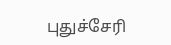புதுச்சேரி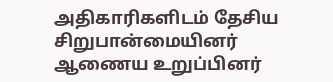அதிகாரிகளிடம் தேசிய சிறுபான்மையினர் ஆணைய உறுப்பினர்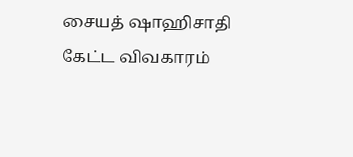சையத் ஷாஹிசாதி கேட்ட விவகாரம்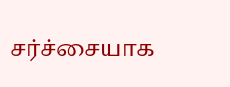சர்ச்சையாக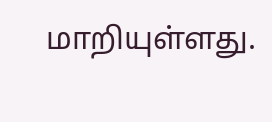மாறியுள்ளது.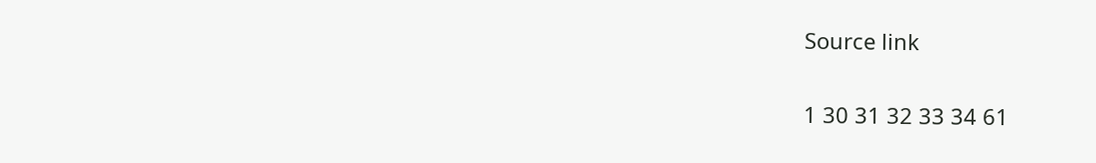Source link

1 30 31 32 33 34 61